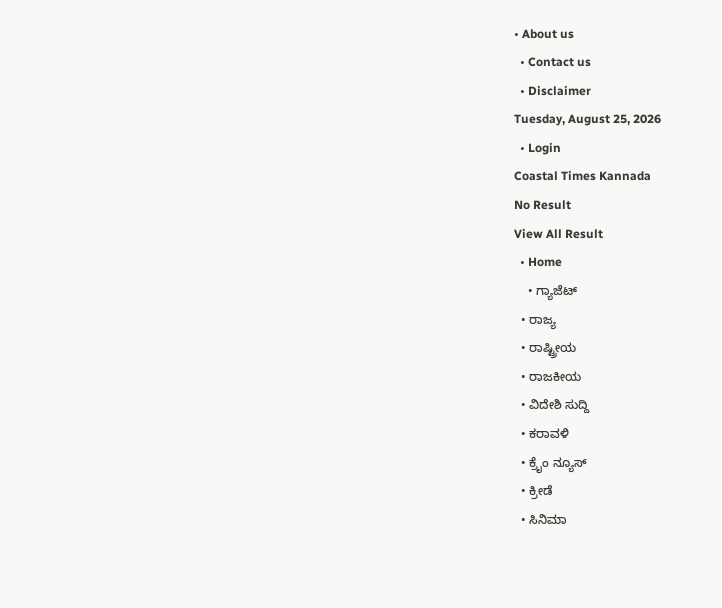• About us
  • Contact us
  • Disclaimer
Tuesday, August 25, 2026
  • Login
Coastal Times Kannada
No Result
View All Result
  • Home
    • ಗ್ಯಾಜೆಟ್
  • ರಾಜ್ಯ
  • ರಾಷ್ಟ್ರೀಯ
  • ರಾಜಕೀಯ
  • ವಿದೇಶಿ ಸುದ್ದಿ
  • ಕರಾವಳಿ
  • ಕ್ರೈಂ ನ್ಯೂಸ್
  • ಕ್ರೀಡೆ
  • ಸಿನಿಮಾ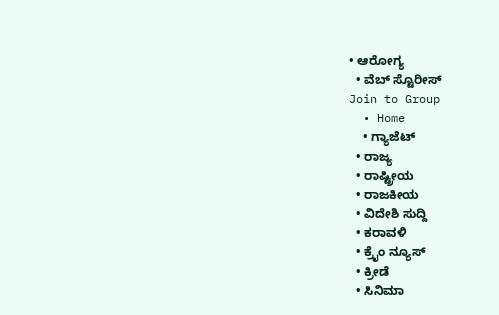• ಆರೋಗ್ಯ
  • ವೆಬ್ ಸ್ಟೊರೀಸ್
Join to Group
  • Home
    • ಗ್ಯಾಜೆಟ್
  • ರಾಜ್ಯ
  • ರಾಷ್ಟ್ರೀಯ
  • ರಾಜಕೀಯ
  • ವಿದೇಶಿ ಸುದ್ದಿ
  • ಕರಾವಳಿ
  • ಕ್ರೈಂ ನ್ಯೂಸ್
  • ಕ್ರೀಡೆ
  • ಸಿನಿಮಾ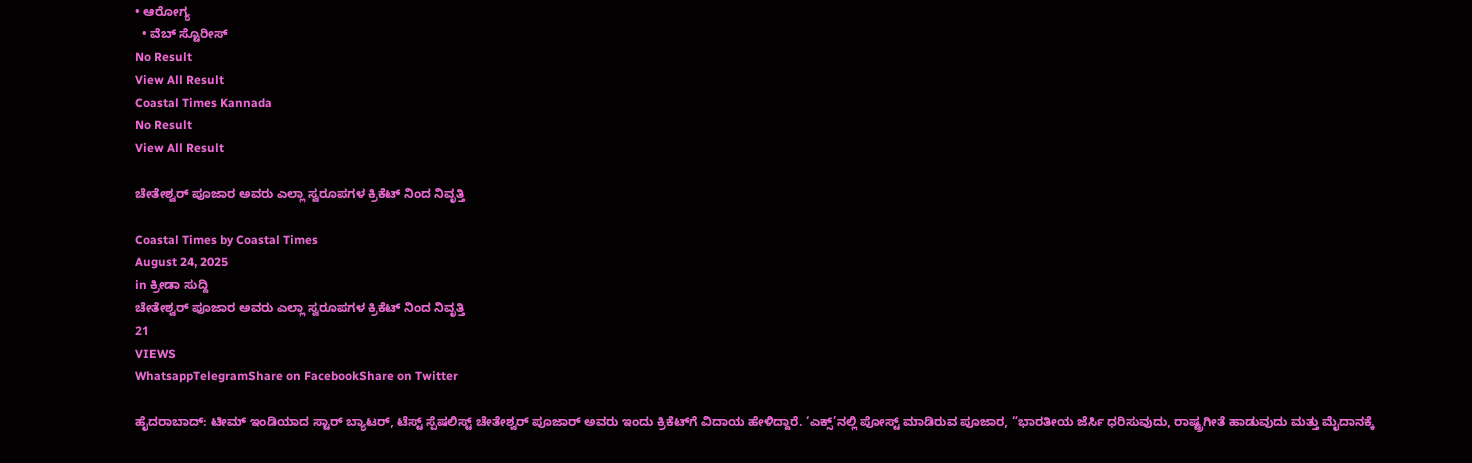• ಆರೋಗ್ಯ
  • ವೆಬ್ ಸ್ಟೊರೀಸ್
No Result
View All Result
Coastal Times Kannada
No Result
View All Result

ಚೇತೇಶ್ವರ್ ಪೂಜಾರ ಅವರು ಎಲ್ಲಾ ಸ್ವರೂಪಗಳ ಕ್ರಿಕೆಟ್ ನಿಂದ ನಿವೃತ್ತಿ

Coastal Times by Coastal Times
August 24, 2025
in ಕ್ರೀಡಾ ಸುದ್ದಿ
ಚೇತೇಶ್ವರ್ ಪೂಜಾರ ಅವರು ಎಲ್ಲಾ ಸ್ವರೂಪಗಳ ಕ್ರಿಕೆಟ್ ನಿಂದ ನಿವೃತ್ತಿ
21
VIEWS
WhatsappTelegramShare on FacebookShare on Twitter

ಹೈದರಾಬಾದ್: ಟೀಮ್ ಇಂಡಿಯಾದ ಸ್ಟಾರ್ ಬ್ಯಾಟರ್, ಟೆಸ್ಟ್ ಸ್ಪೆಷಲಿಸ್ಟ್ ಚೇತೇಶ್ವರ್ ಪೂಜಾರ್ ಅವರು ಇಂದು ಕ್ರಿಕೆಟ್‌ಗೆ ವಿದಾಯ ಹೇಳಿದ್ದಾರೆ. ‘ಎಕ್ಸ್’ನಲ್ಲಿ ಪೋಸ್ಟ್ ಮಾಡಿರುವ ಪೂಜಾರ, “ಭಾರತೀಯ ಜೆರ್ಸಿ ಧರಿಸುವುದು, ರಾಷ್ಟ್ರಗೀತೆ ಹಾಡುವುದು ಮತ್ತು ಮೈದಾನಕ್ಕೆ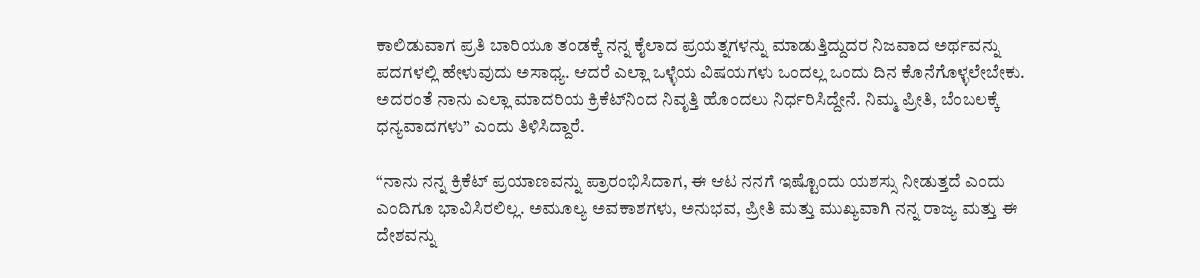ಕಾಲಿಡುವಾಗ ಪ್ರತಿ ಬಾರಿಯೂ ತಂಡಕ್ಕೆ ನನ್ನ ಕೈಲಾದ ಪ್ರಯತ್ನಗಳನ್ನು ಮಾಡುತ್ತಿದ್ದುದರ ನಿಜವಾದ ಅರ್ಥವನ್ನು ಪದಗಳಲ್ಲಿ ಹೇಳುವುದು ಅಸಾಧ್ಯ. ಆದರೆ ಎಲ್ಲಾ ಒಳ್ಳೆಯ ವಿಷಯಗಳು ಒಂದಲ್ಲ ಒಂದು ದಿನ ಕೊನೆಗೊಳ್ಳಲೇಬೇಕು. ಅದರಂತೆ ನಾನು ಎಲ್ಲಾ ಮಾದರಿಯ ಕ್ರಿಕೆಟ್‌ನಿಂದ ನಿವೃತ್ತಿ ಹೊಂದಲು ನಿರ್ಧರಿಸಿದ್ದೇನೆ. ನಿಮ್ಮ ಪ್ರೀತಿ, ಬೆಂಬಲಕ್ಕೆ ಧನ್ಯವಾದಗಳು” ಎಂದು ತಿಳಿಸಿದ್ದಾರೆ.

“ನಾನು ನನ್ನ ಕ್ರಿಕೆಟ್ ಪ್ರಯಾಣವನ್ನು ಪ್ರಾರಂಭಿಸಿದಾಗ, ಈ ಆಟ ನನಗೆ ಇಷ್ಟೊಂದು ಯಶಸ್ಸು ನೀಡುತ್ತದೆ ಎಂದು ಎಂದಿಗೂ ಭಾವಿಸಿರಲಿಲ್ಲ. ಅಮೂಲ್ಯ ಅವಕಾಶಗಳು, ಅನುಭವ, ಪ್ರೀತಿ ಮತ್ತು ಮುಖ್ಯವಾಗಿ ನನ್ನ ರಾಜ್ಯ ಮತ್ತು ಈ ದೇಶವನ್ನು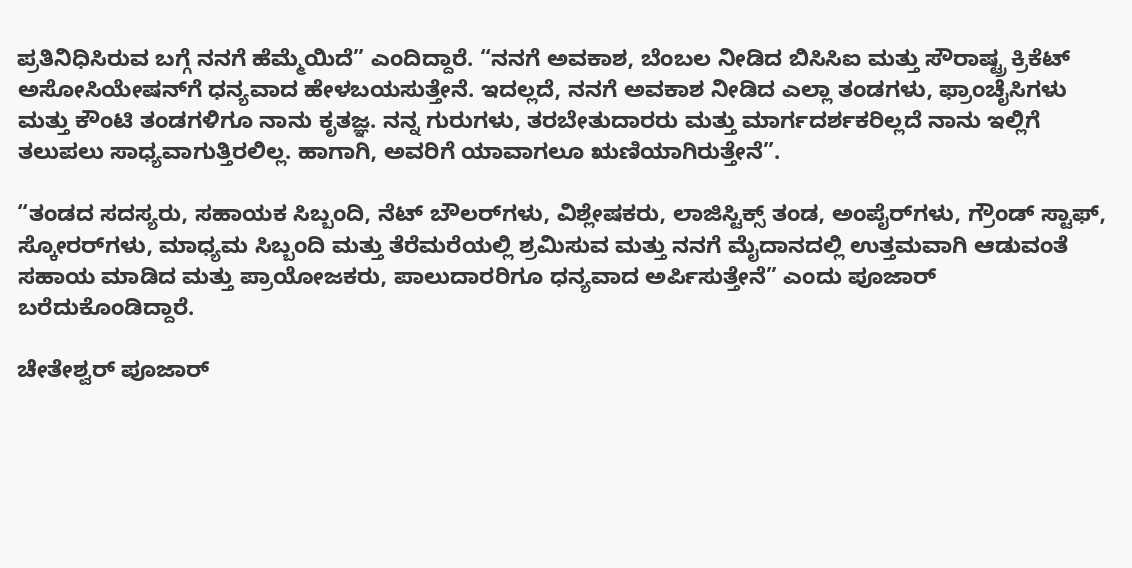ಪ್ರತಿನಿಧಿಸಿರುವ ಬಗ್ಗೆ ನನಗೆ ಹೆಮ್ಮೆಯಿದೆ” ಎಂದಿದ್ದಾರೆ. “ನನಗೆ ಅವಕಾಶ, ಬೆಂಬಲ ನೀಡಿದ ಬಿಸಿಸಿಐ ಮತ್ತು ಸೌರಾಷ್ಟ್ರ ಕ್ರಿಕೆಟ್ ಅಸೋಸಿಯೇಷನ್‌ಗೆ ಧನ್ಯವಾದ ಹೇಳಬಯಸುತ್ತೇನೆ. ಇದಲ್ಲದೆ, ನನಗೆ ಅವಕಾಶ ನೀಡಿದ ಎಲ್ಲಾ ತಂಡಗಳು, ಫ್ರಾಂಚೈಸಿಗಳು ಮತ್ತು ಕೌಂಟಿ ತಂಡಗಳಿಗೂ ನಾನು ಕೃತಜ್ಞ. ನನ್ನ ಗುರುಗಳು, ತರಬೇತುದಾರರು ಮತ್ತು ಮಾರ್ಗದರ್ಶಕರಿಲ್ಲದೆ ನಾನು ಇಲ್ಲಿಗೆ ತಲುಪಲು ಸಾಧ್ಯವಾಗುತ್ತಿರಲಿಲ್ಲ. ಹಾಗಾಗಿ, ಅವರಿಗೆ ಯಾವಾಗಲೂ ಋಣಿಯಾಗಿರುತ್ತೇನೆ”.

“ತಂಡದ ಸದಸ್ಯರು, ಸಹಾಯಕ ಸಿಬ್ಬಂದಿ, ನೆಟ್ ಬೌಲರ್‌ಗಳು, ವಿಶ್ಲೇಷಕರು, ಲಾಜಿಸ್ಟಿಕ್ಸ್ ತಂಡ, ಅಂಪೈರ್‌ಗಳು, ಗ್ರೌಂಡ್ ಸ್ಟಾಫ್, ಸ್ಕೋರರ್‌ಗಳು, ಮಾಧ್ಯಮ ಸಿಬ್ಬಂದಿ ಮತ್ತು ತೆರೆಮರೆಯಲ್ಲಿ ಶ್ರಮಿಸುವ ಮತ್ತು ನನಗೆ ಮೈದಾನದಲ್ಲಿ ಉತ್ತಮವಾಗಿ ಆಡುವಂತೆ ಸಹಾಯ ಮಾಡಿದ ಮತ್ತು ಪ್ರಾಯೋಜಕರು, ಪಾಲುದಾರರಿಗೂ ಧನ್ಯವಾದ ಅರ್ಪಿಸುತ್ತೇನೆ” ಎಂದು ಪೂಜಾರ್ ಬರೆದುಕೊಂಡಿದ್ದಾರೆ.

ಚೇತೇಶ್ವರ್ ಪೂಜಾರ್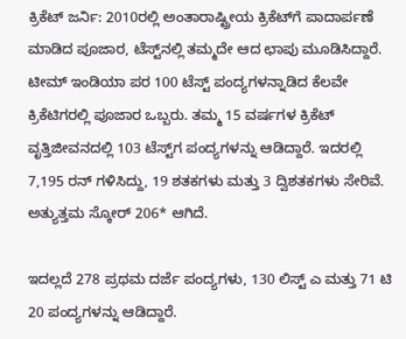ಕ್ರಿಕೆಟ್ ಜರ್ನಿ: 2010ರಲ್ಲಿ ಅಂತಾರಾಷ್ಟ್ರೀಯ ಕ್ರಿಕೆಟ್‌ಗೆ ಪಾದಾರ್ಪಣೆ ಮಾಡಿದ ಪೂಜಾರ, ಟೆಸ್ಟ್‌ನಲ್ಲಿ ತಮ್ಮದೇ ಆದ ಛಾಪು ಮೂಡಿಸಿದ್ದಾರೆ. ಟೀಮ್ ಇಂಡಿಯಾ ಪರ 100 ಟೆಸ್ಟ್ ಪಂದ್ಯಗಳನ್ನಾಡಿದ ಕೆಲವೇ ಕ್ರಿಕೆಟಿಗರಲ್ಲಿ ಪೂಜಾರ ಒಬ್ಬರು. ತಮ್ಮ 15 ವರ್ಷಗಳ ಕ್ರಿಕೆಟ್ ವೃತ್ತಿಜೀವನದಲ್ಲಿ 103 ಟೆಸ್ಟ್‌ಗ ಪಂದ್ಯಗಳನ್ನು ಆಡಿದ್ದಾರೆ. ಇದರಲ್ಲಿ 7,195 ರನ್ ಗಳಿಸಿದ್ದು, 19 ಶತಕಗಳು ಮತ್ತು 3 ದ್ವಿಶತಕಗಳು ಸೇರಿವೆ. ಅತ್ಯುತ್ತಮ ಸ್ಕೋರ್ 206* ಆಗಿದೆ.

ಇದಲ್ಲದೆ 278 ಪ್ರಥಮ ದರ್ಜೆ ಪಂದ್ಯಗಳು, 130 ಲಿಸ್ಟ್ ಎ ಮತ್ತು 71 ಟಿ 20 ಪಂದ್ಯಗಳನ್ನು ಆಡಿದ್ದಾರೆ.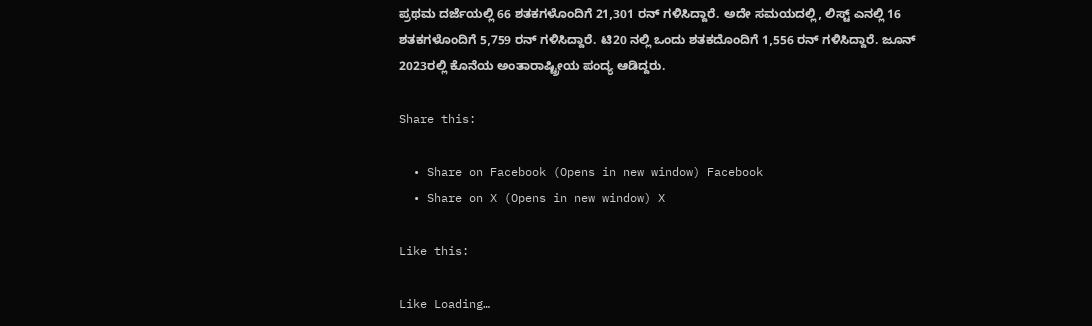ಪ್ರಥಮ ದರ್ಜೆಯಲ್ಲಿ 66 ಶತಕಗಳೊಂದಿಗೆ 21,301 ರನ್ ಗಳಿಸಿದ್ದಾರೆ. ಅದೇ ಸಮಯದಲ್ಲಿ, ಲಿಸ್ಟ್ ಎನಲ್ಲಿ 16 ಶತಕಗಳೊಂದಿಗೆ 5,759 ರನ್ ಗಳಿಸಿದ್ದಾರೆ. ಟಿ20 ನಲ್ಲಿ ಒಂದು ಶತಕದೊಂದಿಗೆ 1,556 ರನ್ ಗಳಿಸಿದ್ದಾರೆ. ಜೂನ್ 2023ರಲ್ಲಿ ಕೊನೆಯ ಅಂತಾರಾಷ್ಟ್ರೀಯ ಪಂದ್ಯ ಆಡಿದ್ದರು.

Share this:

  • Share on Facebook (Opens in new window) Facebook
  • Share on X (Opens in new window) X

Like this:

Like Loading…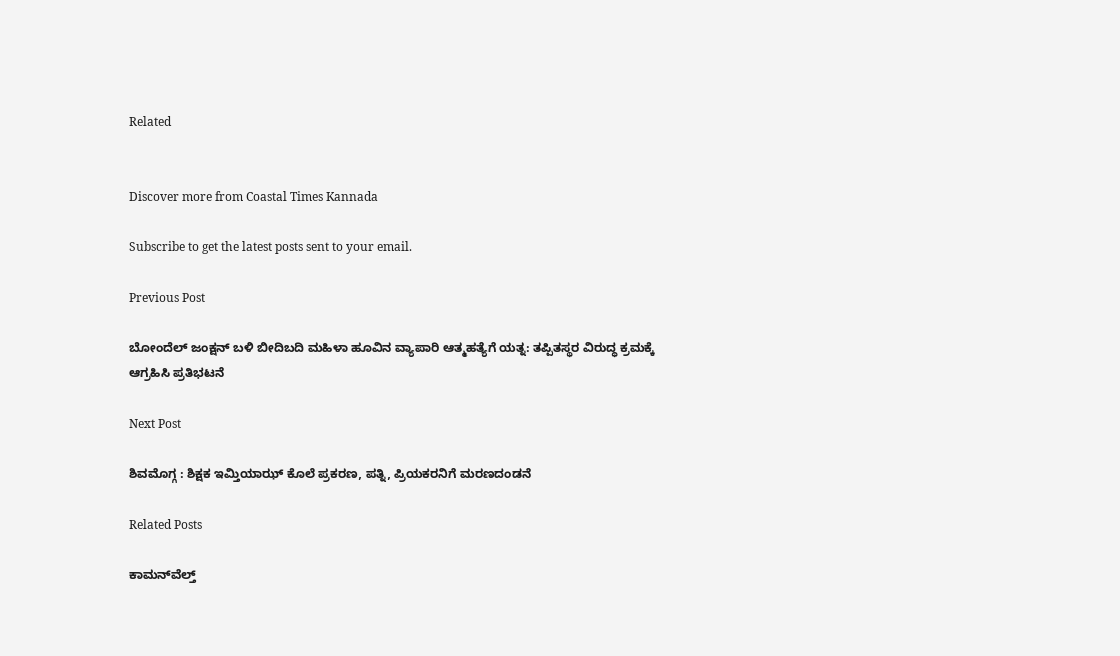Related


Discover more from Coastal Times Kannada

Subscribe to get the latest posts sent to your email.

Previous Post

ಬೋಂದೆಲ್ ಜಂಕ್ಷನ್ ಬಳಿ ಬೀದಿಬದಿ ಮಹಿಳಾ ಹೂವಿನ ವ್ಯಾಪಾರಿ ಆತ್ಮಹತ್ಯೆಗೆ ಯತ್ನ: ತಪ್ಪಿತಸ್ಥರ ವಿರುದ್ಧ ಕ್ರಮಕ್ಕೆ ಆಗ್ರಹಿಸಿ ಪ್ರತಿಭಟನೆ

Next Post

ಶಿವಮೊಗ್ಗ : ಶಿಕ್ಷಕ ಇಮ್ತಿಯಾಝ್ ಕೊಲೆ ಪ್ರಕರಣ, ಪತ್ನಿ, ಪ್ರಿಯಕರನಿಗೆ ಮರಣದಂಡನೆ

Related Posts

ಕಾಮನ್‌ವೆಲ್ತ್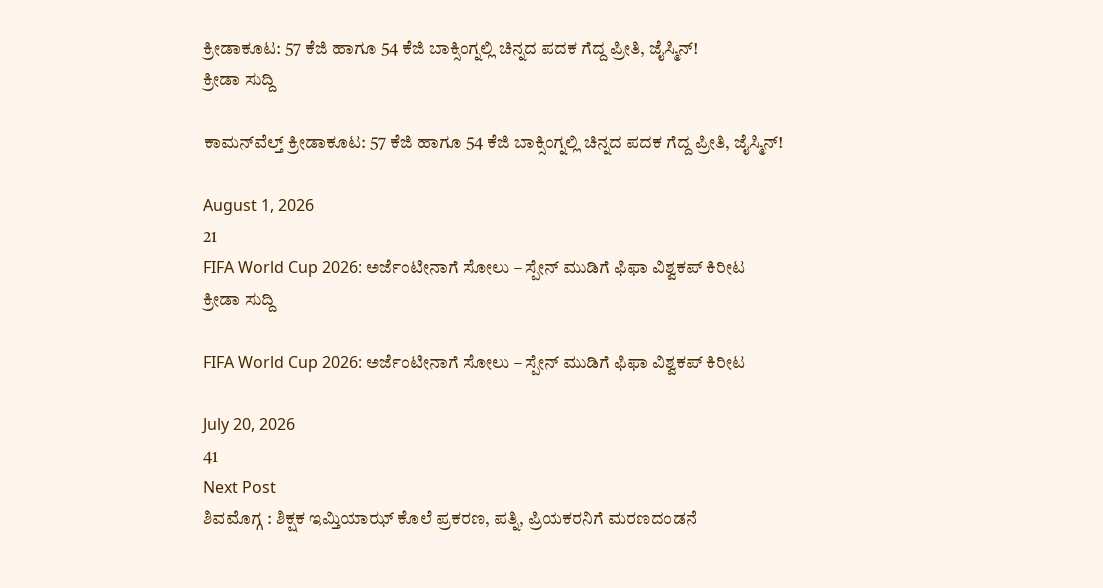ಕ್ರೀಡಾಕೂಟ: 57 ಕೆಜಿ ಹಾಗೂ 54 ಕೆಜಿ ಬಾಕ್ಸಿಂಗ್ನಲ್ಲಿ ಚಿನ್ನದ ಪದಕ ಗೆದ್ದ ಪ್ರೀತಿ, ಜೈಸ್ಮಿನ್!
ಕ್ರೀಡಾ ಸುದ್ದಿ

ಕಾಮನ್‌ವೆಲ್ತ್ ಕ್ರೀಡಾಕೂಟ: 57 ಕೆಜಿ ಹಾಗೂ 54 ಕೆಜಿ ಬಾಕ್ಸಿಂಗ್ನಲ್ಲಿ ಚಿನ್ನದ ಪದಕ ಗೆದ್ದ ಪ್ರೀತಿ, ಜೈಸ್ಮಿನ್!

August 1, 2026
21
FIFA World Cup 2026: ಅರ್ಜೆಂಟೀನಾಗೆ ಸೋಲು – ಸ್ಪೇನ್ ಮುಡಿಗೆ ಫಿಫಾ ವಿಶ್ವಕಪ್ ಕಿರೀಟ
ಕ್ರೀಡಾ ಸುದ್ದಿ

FIFA World Cup 2026: ಅರ್ಜೆಂಟೀನಾಗೆ ಸೋಲು – ಸ್ಪೇನ್ ಮುಡಿಗೆ ಫಿಫಾ ವಿಶ್ವಕಪ್ ಕಿರೀಟ

July 20, 2026
41
Next Post
ಶಿವಮೊಗ್ಗ : ಶಿಕ್ಷಕ ಇಮ್ತಿಯಾಝ್ ಕೊಲೆ ಪ್ರಕರಣ, ಪತ್ನಿ, ಪ್ರಿಯಕರನಿಗೆ ಮರಣದಂಡನೆ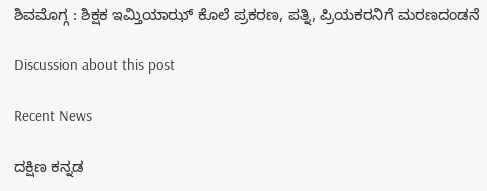ಶಿವಮೊಗ್ಗ : ಶಿಕ್ಷಕ ಇಮ್ತಿಯಾಝ್ ಕೊಲೆ ಪ್ರಕರಣ, ಪತ್ನಿ, ಪ್ರಿಯಕರನಿಗೆ ಮರಣದಂಡನೆ

Discussion about this post

Recent News

ದಕ್ಷಿಣ ಕನ್ನಡ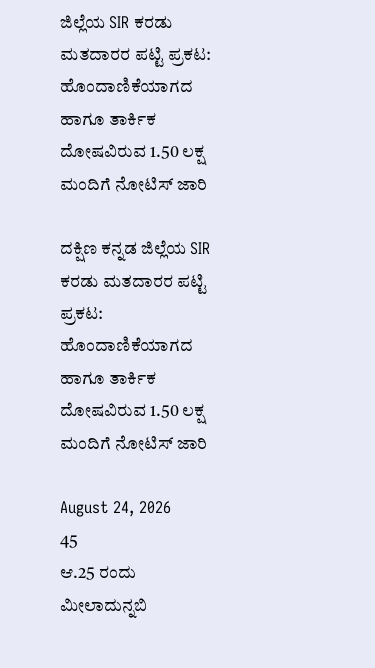ಜಿಲ್ಲೆಯ SIR ಕರಡು ಮತದಾರರ ಪಟ್ಟಿ ಪ್ರಕಟ: ಹೊಂದಾಣಿಕೆಯಾಗದ ಹಾಗೂ ತಾರ್ಕಿಕ ದೋಷವಿರುವ 1.50 ಲಕ್ಷ ಮಂದಿಗೆ ನೋಟಿಸ್ ಜಾರಿ

ದಕ್ಷಿಣ ಕನ್ನಡ ಜಿಲ್ಲೆಯ SIR ಕರಡು ಮತದಾರರ ಪಟ್ಟಿ ಪ್ರಕಟ: ಹೊಂದಾಣಿಕೆಯಾಗದ ಹಾಗೂ ತಾರ್ಕಿಕ ದೋಷವಿರುವ 1.50 ಲಕ್ಷ ಮಂದಿಗೆ ನೋಟಿಸ್ ಜಾರಿ

August 24, 2026
45
ಆ.25 ರಂದು ಮೀಲಾದುನ್ನಬಿ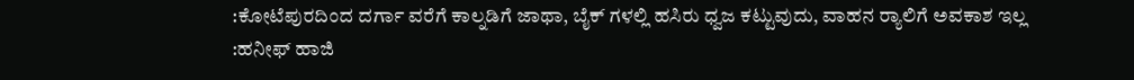:ಕೋಟೆಪುರದಿಂದ ದರ್ಗಾ ವರೆಗೆ ಕಾಲ್ನಡಿಗೆ ಜಾಥಾ, ಬೈಕ್ ಗಳಲ್ಲಿ ಹಸಿರು ಧ್ವಜ ಕಟ್ಟುವುದು, ವಾಹನ ರ‍್ಯಾಲಿಗೆ ಅವಕಾಶ ಇಲ್ಲ :ಹನೀಫ್ ಹಾಜಿ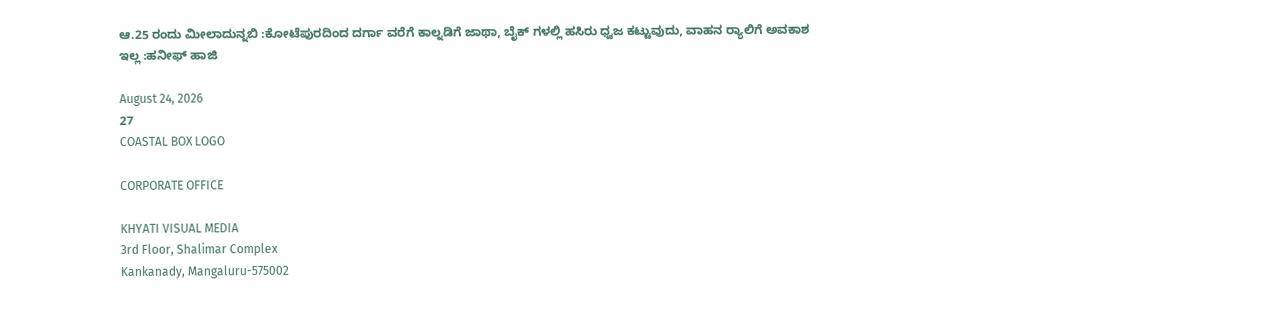ಆ.25 ರಂದು ಮೀಲಾದುನ್ನಬಿ :ಕೋಟೆಪುರದಿಂದ ದರ್ಗಾ ವರೆಗೆ ಕಾಲ್ನಡಿಗೆ ಜಾಥಾ, ಬೈಕ್ ಗಳಲ್ಲಿ ಹಸಿರು ಧ್ವಜ ಕಟ್ಟುವುದು, ವಾಹನ ರ‍್ಯಾಲಿಗೆ ಅವಕಾಶ ಇಲ್ಲ :ಹನೀಫ್ ಹಾಜಿ

August 24, 2026
27
COASTAL BOX LOGO

CORPORATE OFFICE

KHYATI VISUAL MEDIA
3rd Floor, Shalimar Complex
Kankanady, Mangaluru-575002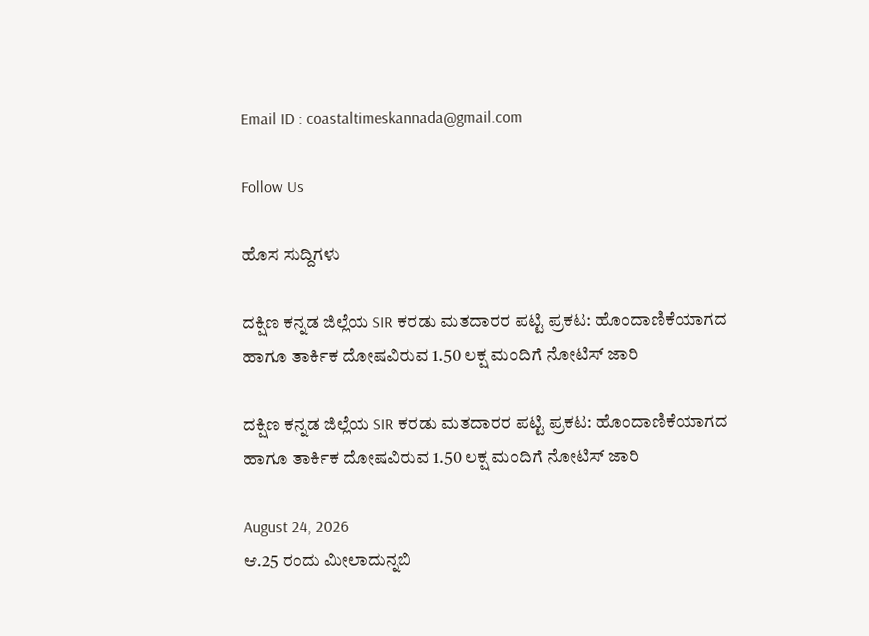Email ID : coastaltimeskannada@gmail.com

Follow Us

ಹೊಸ ಸುದ್ದಿಗಳು

ದಕ್ಷಿಣ ಕನ್ನಡ ಜಿಲ್ಲೆಯ SIR ಕರಡು ಮತದಾರರ ಪಟ್ಟಿ ಪ್ರಕಟ: ಹೊಂದಾಣಿಕೆಯಾಗದ ಹಾಗೂ ತಾರ್ಕಿಕ ದೋಷವಿರುವ 1.50 ಲಕ್ಷ ಮಂದಿಗೆ ನೋಟಿಸ್ ಜಾರಿ

ದಕ್ಷಿಣ ಕನ್ನಡ ಜಿಲ್ಲೆಯ SIR ಕರಡು ಮತದಾರರ ಪಟ್ಟಿ ಪ್ರಕಟ: ಹೊಂದಾಣಿಕೆಯಾಗದ ಹಾಗೂ ತಾರ್ಕಿಕ ದೋಷವಿರುವ 1.50 ಲಕ್ಷ ಮಂದಿಗೆ ನೋಟಿಸ್ ಜಾರಿ

August 24, 2026
ಆ.25 ರಂದು ಮೀಲಾದುನ್ನಬಿ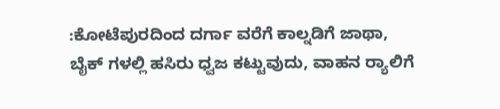:ಕೋಟೆಪುರದಿಂದ ದರ್ಗಾ ವರೆಗೆ ಕಾಲ್ನಡಿಗೆ ಜಾಥಾ, ಬೈಕ್ ಗಳಲ್ಲಿ ಹಸಿರು ಧ್ವಜ ಕಟ್ಟುವುದು, ವಾಹನ ರ‍್ಯಾಲಿಗೆ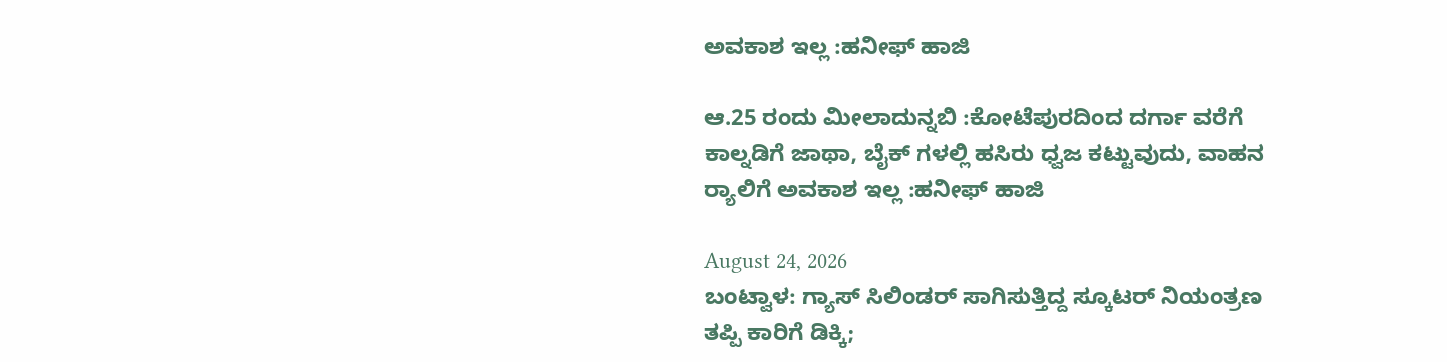ಅವಕಾಶ ಇಲ್ಲ :ಹನೀಫ್ ಹಾಜಿ

ಆ.25 ರಂದು ಮೀಲಾದುನ್ನಬಿ :ಕೋಟೆಪುರದಿಂದ ದರ್ಗಾ ವರೆಗೆ ಕಾಲ್ನಡಿಗೆ ಜಾಥಾ, ಬೈಕ್ ಗಳಲ್ಲಿ ಹಸಿರು ಧ್ವಜ ಕಟ್ಟುವುದು, ವಾಹನ ರ‍್ಯಾಲಿಗೆ ಅವಕಾಶ ಇಲ್ಲ :ಹನೀಫ್ ಹಾಜಿ

August 24, 2026
ಬಂಟ್ವಾಳ: ಗ್ಯಾಸ್ ಸಿಲಿಂಡರ್ ಸಾಗಿಸುತ್ತಿದ್ದ ಸ್ಕೂಟರ್ ನಿಯಂತ್ರಣ ತಪ್ಪಿ ಕಾರಿಗೆ ಡಿಕ್ಕಿ;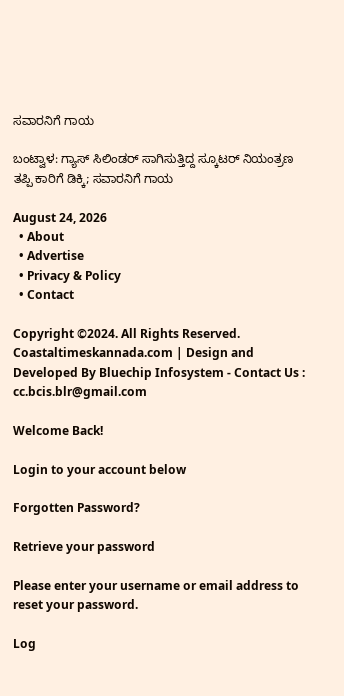ಸವಾರನಿಗೆ ಗಾಯ

ಬಂಟ್ವಾಳ: ಗ್ಯಾಸ್ ಸಿಲಿಂಡರ್ ಸಾಗಿಸುತ್ತಿದ್ದ ಸ್ಕೂಟರ್ ನಿಯಂತ್ರಣ ತಪ್ಪಿ ಕಾರಿಗೆ ಡಿಕ್ಕಿ; ಸವಾರನಿಗೆ ಗಾಯ

August 24, 2026
  • About
  • Advertise
  • Privacy & Policy
  • Contact

Copyright ©2024. All Rights Reserved. Coastaltimeskannada.com | Design and Developed By Bluechip Infosystem - Contact Us : cc.bcis.blr@gmail.com

Welcome Back!

Login to your account below

Forgotten Password?

Retrieve your password

Please enter your username or email address to reset your password.

Log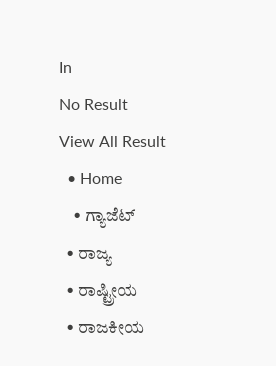In
No Result
View All Result
  • Home
    • ಗ್ಯಾಜೆಟ್
  • ರಾಜ್ಯ
  • ರಾಷ್ಟ್ರೀಯ
  • ರಾಜಕೀಯ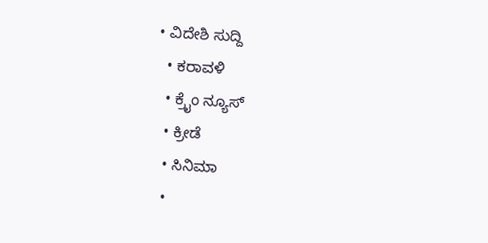• ವಿದೇಶಿ ಸುದ್ದಿ
  • ಕರಾವಳಿ
  • ಕ್ರೈಂ ನ್ಯೂಸ್
  • ಕ್ರೀಡೆ
  • ಸಿನಿಮಾ
  •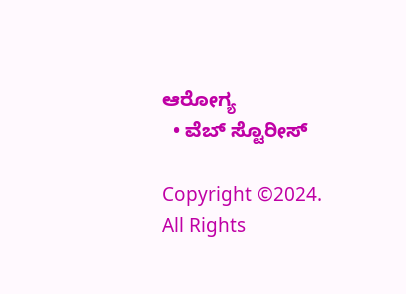ಆರೋಗ್ಯ
  • ವೆಬ್ ಸ್ಟೊರೀಸ್

Copyright ©2024. All Rights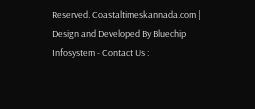Reserved. Coastaltimeskannada.com | Design and Developed By Bluechip Infosystem - Contact Us :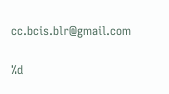cc.bcis.blr@gmail.com

%d